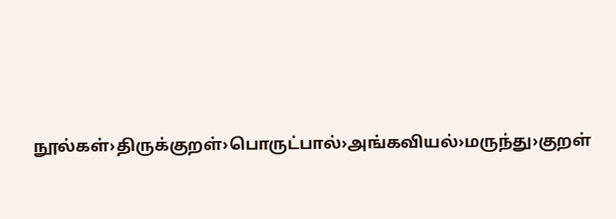நூல்கள்›திருக்குறள்›பொருட்பால்›அங்கவியல்›மருந்து›குறள்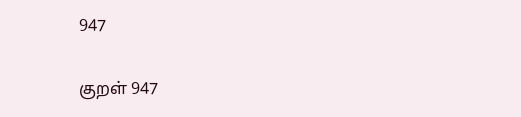947

குறள் 947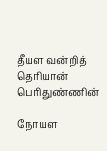தீயள வன்றித் தெரியான் பெரிதுண்ணின்

நோயள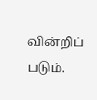வின்றிப் படும்.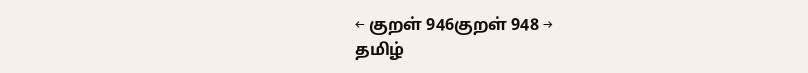← குறள் 946குறள் 948 →
தமிழ்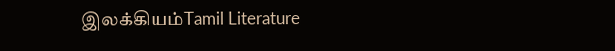இலக்கியம்Tamil Literature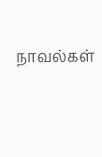நாவல்கள்